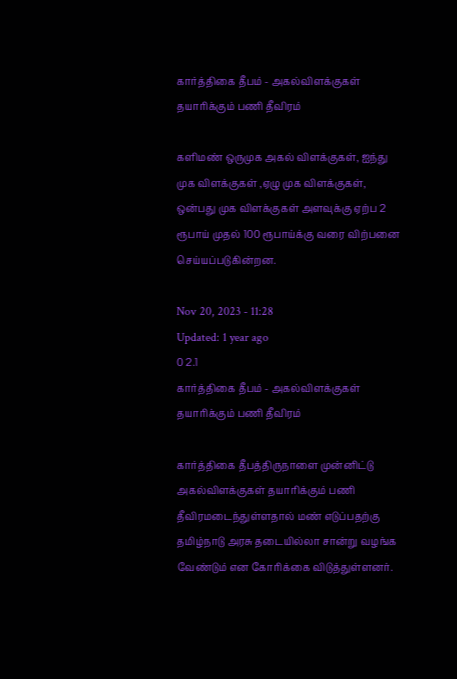கார்த்திகை தீபம் - அகல்விளக்குகள் தயாரிக்கும் பணி தீவிரம்

களிமண் ஒருமுக அகல் விளக்குகள், ஐந்து முக விளக்குகள் ,ஏழு முக விளக்குகள், ஒன்பது முக விளக்குகள் அளவுக்கு ஏற்ப 2 ரூபாய் முதல் 100 ரூபாய்க்கு வரை விற்பனை செய்யப்படுகின்றன.

Nov 20, 2023 - 11:28
Updated: 1 year ago
0 2.1
கார்த்திகை தீபம் - அகல்விளக்குகள் தயாரிக்கும் பணி தீவிரம்

கார்த்திகை தீபத்திருநாளை முன்னிட்டு அகல்விளக்குகள் தயாரிக்கும் பணி தீவிரமடைந்துள்ளதால் மண் எடுப்பதற்கு தமிழ்நாடு அரசு தடையில்லா சான்று வழங்க வேண்டும் என கோரிக்கை விடுத்துள்ளனர்.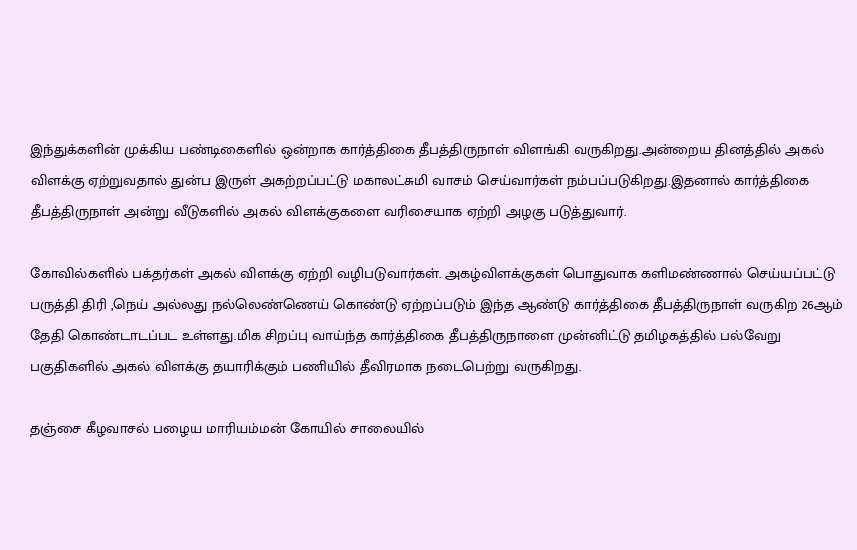இந்துக்களின் முக்கிய பண்டிகைளில் ஒன்றாக கார்த்திகை தீபத்திருநாள் விளங்கி வருகிறது.அன்றைய தினத்தில் அகல் விளக்கு ஏற்றுவதால் துன்ப இருள் அகற்றப்பட்டு மகாலட்சுமி வாசம் செய்வார்கள் நம்பப்படுகிறது.இதனால் கார்த்திகை தீபத்திருநாள் அன்று வீடுகளில் அகல் விளக்குகளை வரிசையாக ஏற்றி அழகு படுத்துவார்.

கோவில்களில் பக்தர்கள் அகல் விளக்கு ஏற்றி வழிபடுவார்கள். அகழ்விளக்குகள் பொதுவாக களிமண்ணால் செய்யப்பட்டு பருத்தி திரி ,நெய் அல்லது நல்லெண்ணெய் கொண்டு ஏற்றப்படும் இந்த ஆண்டு கார்த்திகை தீபத்திருநாள் வருகிற 26ஆம் தேதி கொண்டாடப்பட உள்ளது.மிக சிறப்பு வாய்ந்த கார்த்திகை தீபத்திருநாளை முன்னிட்டு தமிழகத்தில் பல்வேறு பகுதிகளில் அகல் விளக்கு தயாரிக்கும் பணியில் தீவிரமாக நடைபெற்று வருகிறது.

தஞ்சை கீழவாசல் பழைய மாரியம்மன் கோயில் சாலையில்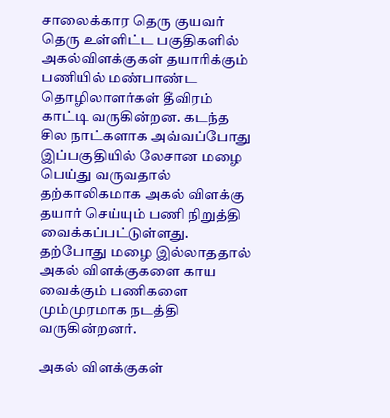சாலைக்கார தெரு குயவர் தெரு உள்ளிட்ட பகுதிகளில் அகல்விளக்குகள் தயாரிக்கும் பணியில் மண்பாண்ட தொழிலாளர்கள் தீவிரம் காட்டி வருகின்றன. கடந்த சில நாட்களாக அவ்வப்போது இப்பகுதியில் லேசான மழை பெய்து வருவதால் தற்காலிகமாக அகல் விளக்கு  தயார் செய்யும் பணி நிறுத்தி வைக்கப்பட்டுள்ளது. தற்போது மழை இல்லாததால் அகல் விளக்குகளை காய வைக்கும் பணிகளை மும்முரமாக நடத்தி வருகின்றனர்.

அகல் விளக்குகள்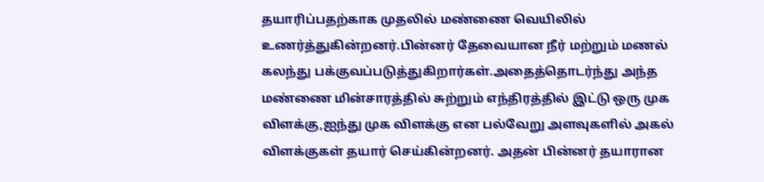தயாரிப்பதற்காக முதலில் மண்ணை வெயிலில் உணர்த்துகின்றனர்.பின்னர் தேவையான நீர் மற்றும் மணல் கலந்து பக்குவப்படுத்துகிறார்கள்.அதைத்தொடர்ந்து அந்த மண்ணை மின்சாரத்தில் சுற்றும் எந்திரத்தில் இட்டு ஒரு முக விளக்கு,ஐந்து முக விளக்கு என பல்வேறு அளவுகளில் அகல் விளக்குகள் தயார் செய்கின்றனர். அதன் பின்னர் தயாரான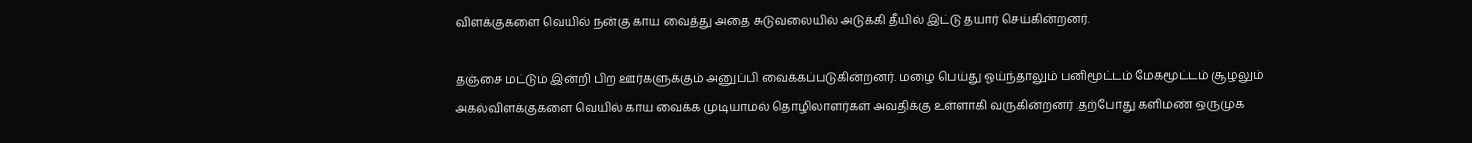விளக்குகளை வெயில் நன்கு காய வைத்து அதை சுடுவலையில் அடுக்கி தீயில் இட்டு தயார் செய்கின்றனர்.

தஞ்சை மட்டும் இன்றி பிற ஊர்களுக்கும் அனுப்பி வைக்கப்படுகின்றனர். மழை பெய்து ஓய்ந்தாலும் பனிமூட்டம் மேகமூட்டம் சூழலும் அகல்விளக்குகளை வெயில் காய வைக்க முடியாமல் தொழிலாளர்கள் அவதிக்கு உள்ளாகி வருகின்றனர் .தற்போது களிமண் ஒருமுக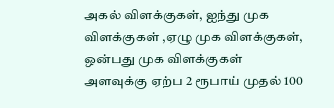அகல் விளக்குகள், ஐந்து முக விளக்குகள் ,ஏழு முக விளக்குகள், ஒன்பது முக விளக்குகள் அளவுக்கு ஏற்ப 2 ரூபாய் முதல் 100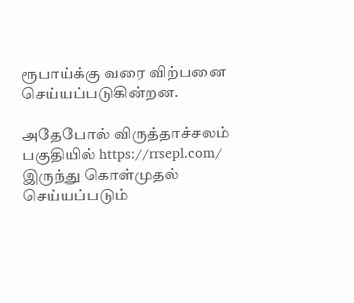ரூபாய்க்கு வரை விற்பனை செய்யப்படுகின்றன.

அதேபோல் விருத்தாச்சலம் பகுதியில் https://rrsepl.com/ இருந்து கொள்முதல் செய்யப்படும்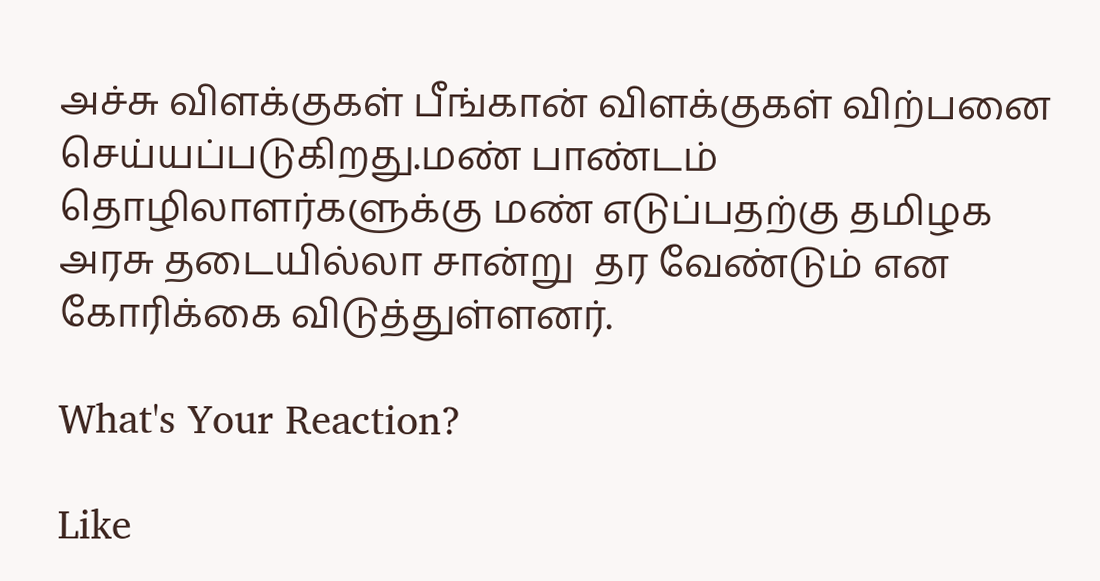அச்சு விளக்குகள் பீங்கான் விளக்குகள் விற்பனை செய்யப்படுகிறது.மண் பாண்டம் தொழிலாளர்களுக்கு மண் எடுப்பதற்கு தமிழக அரசு தடையில்லா சான்று  தர வேண்டும் என கோரிக்கை விடுத்துள்ளனர்.

What's Your Reaction?

Like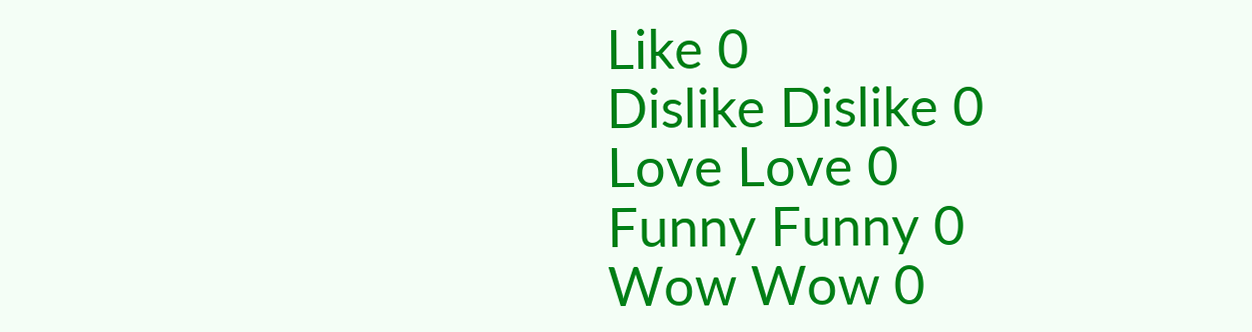Like 0
Dislike Dislike 0
Love Love 0
Funny Funny 0
Wow Wow 0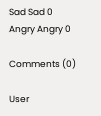Sad Sad 0
Angry Angry 0

Comments (0)

User